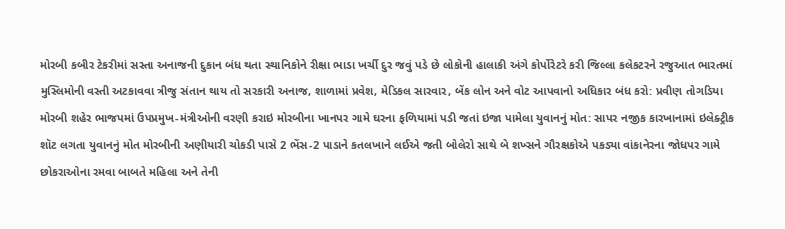મોરબી કબીર ટેકરીમાં સસ્તા અનાજની દુકાન બંધ થતા સ્થાનિકોને રીક્ષા ભાડા ખર્ચી દુર જવું પડે છે લોકોની હાલાકી અંગે કોર્પોરેટરે કરી જિલ્લા કલેકટરને રજુઆત ભારતમાં મુસ્લિમોની વસ્તી અટકાવવા ત્રીજુ સંતાન થાય તો સરકારી અનાજ, શાળામાં પ્રવેશ, મેડિકલ સારવાર, બેંક લોન અને વોટ આપવાનો અધિકાર બંધ કરો: પ્રવીણ તોગડિયા મોરબી શહેર ભાજપમાં ઉપપ્રમુખ-મંત્રીઓની વરણી કરાઇ મોરબીના ખાનપર ગામે ઘરના ફળિયામાં પડી જતાં ઇજા પામેલા યુવાનનું મોત: સાપર નજીક કારખાનામાં ઇલેક્ટ્રીક શૉટ લગતા યુવાનનું મોત મોરબીની અણીયારી ચોકડી પાસે 2 ભેંસ-2 પાડાને કતલખાને લઈએ જતી બોલેરો સાથે બે શખ્સને ગૌરક્ષકોએ પકડ્યા વાંકાનેરના જોધપર ગામે છોકરાઓના રમવા બાબતે મહિલા અને તેની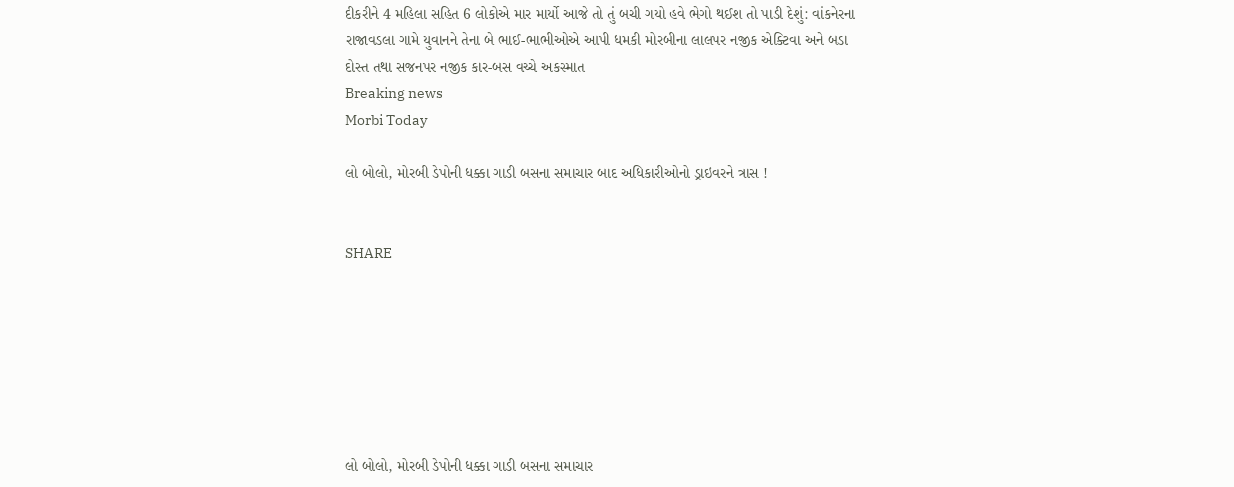દીકરીને 4 મહિલા સહિત 6 લોકોએ માર માર્યો આજે તો તું બચી ગયો હવે ભેગો થઈશ તો પાડી દેશું: વાંકનેરના રાજાવડલા ગામે યુવાનને તેના બે ભાઈ-ભાભીઓએ આપી ધમકી મોરબીના લાલપર નજીક એક્ટિવા અને બડા દોસ્ત તથા સજનપર નજીક કાર-બસ વચ્ચે અકસ્માત
Breaking news
Morbi Today

લો બોલો, મોરબી ડેપોની ધક્કા ગાડી બસના સમાચાર બાદ અધિકારીઓનો ડ્રાઇવરને ત્રાસ !


SHARE







લો બોલો, મોરબી ડેપોની ધક્કા ગાડી બસના સમાચાર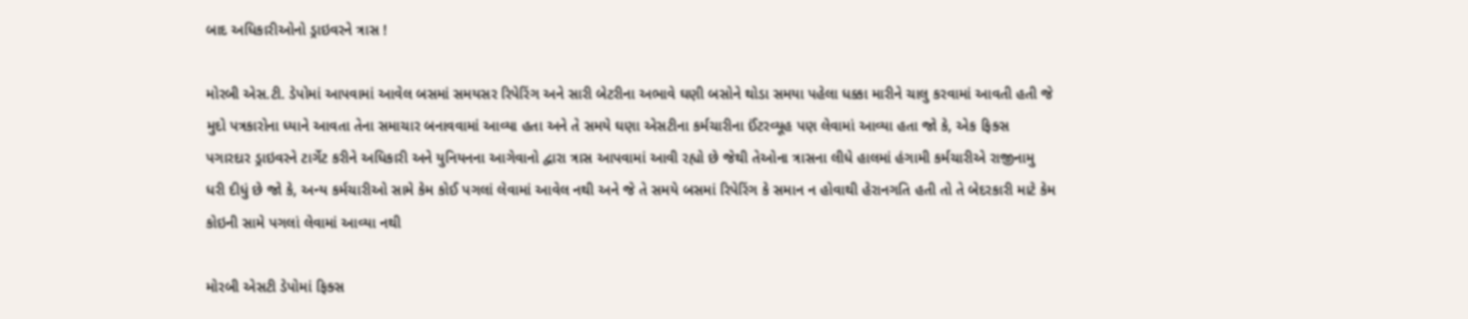બાદ અધિકારીઓનો ડ્રાઇવરને ત્રાસ !

મોરબી એસ.ટી. ડેપોમાં આપવામાં આવેલ બસમાં સમયસર રિપેરિંગ અને સારી બેટરીના અભાવે ઘણી બસોને થોડા સમયા પહેલા ધક્કા મારીને ચાલુ કરવામાં આવતી હતી જે મુદો પત્રકારોના ધ્યાને આવતા તેના સમાચાર બનાવવામાં આવ્યા હતા અને તે સમયે ઘણા એસટીના કર્મચારીના ઈંટરવ્યૂહ પણ લેવામાં આવ્યા હતા જો કે, એક ફિક્સ પગારદાર ડ્રાઇવરને ટાર્ગેટ કરીને અધિકારી અને યુનિયનના આગેવાનો દ્વારા ત્રાસ આપવામાં આવી રહ્યો છે જેથી તેઓના ત્રાસના લીધે હાલમાં હંગામી કર્મચારીએ રાજીનામુ ધરી દીધું છે જો કે, અન્ય કર્મચારીઓ સામે કેમ કોઈ પગલાં લેવામાં આવેલ નથી અને જે તે સમયે બસમાં રિપેરિંગ કે સમાન ન હોવાથી હેરાનગતિ હતી તો તે બેદરકારી માટે કેમ કોઇની સામે પગલાં લેવામાં આવ્યા નથી

મોરબી એસટી ડેપોમાં ફિક્સ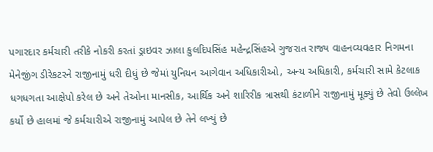પગારદાર કર્મચારી તરીકે નોકરી કરતાં ડ્રાઇવર ઝાલા કુલદિપસિંહ મહેન્દ્રસિંહએ ગુજરાત રાજ્ય વાહનવ્યવહાર નિગમના મેનેજીંગ ડીરેકટરને રાજીનામું ધરી દીધું છે જેમાં યુનિયન આગેવાન અધિકારીઓ, અન્ય અધિકારી, કર્મચારી સામે કેટલાક ધગધગતા આક્ષેપો કરેલ છે અને તેઓના માનસીક, આર્થિક અને શારિરીક ત્રાસથી કંટાળીને રાજીનામું મૂક્યું છે તેવો ઉલ્લેખ કર્યો છે હાલમાં જે કર્મચારીએ રાજીનામું આપેલ છે તેને લખ્યું છે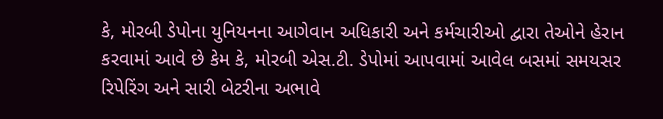કે, મોરબી ડેપોના યુનિયનના આગેવાન અધિકારી અને કર્મચારીઓ દ્વારા તેઓને હેરાન કરવામાં આવે છે કેમ કે, મોરબી એસ.ટી. ડેપોમાં આપવામાં આવેલ બસમાં સમયસર રિપેરિંગ અને સારી બેટરીના અભાવે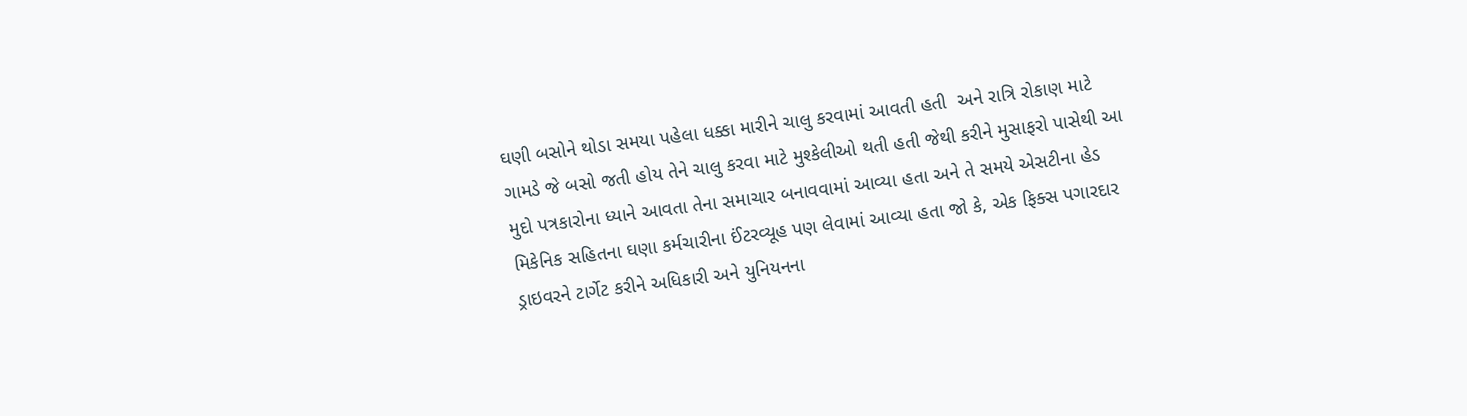ઘણી બસોને થોડા સમયા પહેલા ધક્કા મારીને ચાલુ કરવામાં આવતી હતી  અને રાત્રિ રોકાણ માટે ગામડે જે બસો જતી હોય તેને ચાલુ કરવા માટે મુશ્કેલીઓ થતી હતી જેથી કરીને મુસાફરો પાસેથી આ મુદો પત્રકારોના ધ્યાને આવતા તેના સમાચાર બનાવવામાં આવ્યા હતા અને તે સમયે એસટીના હેડ મિકેનિક સહિતના ઘણા કર્મચારીના ઈંટરવ્યૂહ પણ લેવામાં આવ્યા હતા જો કે, એક ફિક્સ પગારદાર ડ્રાઇવરને ટાર્ગેટ કરીને અધિકારી અને યુનિયનના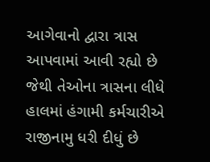આગેવાનો દ્વારા ત્રાસ આપવામાં આવી રહ્યો છે જેથી તેઓના ત્રાસના લીધે હાલમાં હંગામી કર્મચારીએ રાજીનામુ ધરી દીધું છે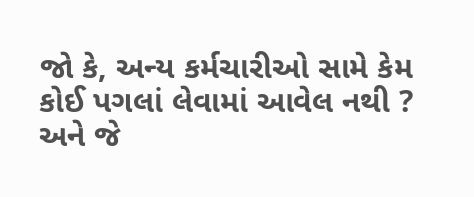જો કે, અન્ય કર્મચારીઓ સામે કેમ કોઈ પગલાં લેવામાં આવેલ નથી ? અને જે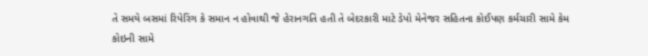તે સમયે બસમાં રિપેરિંગ કે સમાન ન હોવાથી જે હેરાનગતિ હતી તે બેદરકારી માટે ડેપો મેનેજર સહિતના કોઈપણ કર્મચારી સામે કેમ કોઇની સામે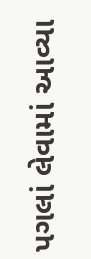પગલાં લેવામાં આવ્યા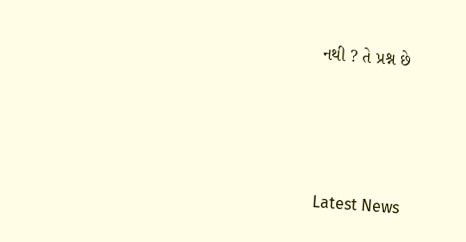નથી ? તે પ્રશ્ન છે






Latest News